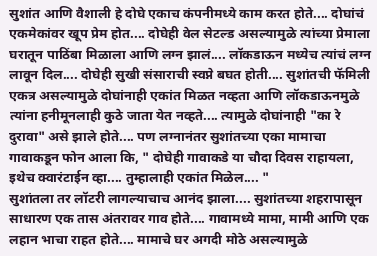सुशांत आणि वैशाली हे दोघे एकाच कंपनीमध्ये काम करत होते.... दोघांचं एकमेकांवर खूप प्रेम होत.... दोघेही वेल सेटल्ड असल्यामुळे त्यांच्या प्रेमाला घरातून पाठिंबा मिळाला आणि लग्न झालं.... लॉकडाऊन मध्येच त्यांचं लग्न लावून दिल.... दोघेही सुखी संसाराची स्वप्ने बघत होती.... सुशांतची फॅमिली एकत्र असल्यामुळे दोघांनाही एकांत मिळत नव्हता आणि लॉकडाऊनमुळे त्यांना हनीमूनलाही कुठे जाता येत नव्हते.... त्यामुळे दोघांनाही "का रे दुरावा" असे झाले होते.... पण लग्नानंतर सुशांतच्या एका मामाचा गावाकडून फोन आला कि, " दोघेही गावाकडे या चौदा दिवस राहायला, इथेच क्वारंटाईन व्हा.... तुम्हालाही एकांत मिळेल.... "
सुशांतला तर लॉटरी लागल्याचाच आनंद झाला.... सुशांतच्या शहरापासून साधारण एक तास अंतरावर गाव होते.... गावामध्ये मामा, मामी आणि एक लहान भाचा राहत होते.... मामाचे घर अगदी मोठे असल्यामुळे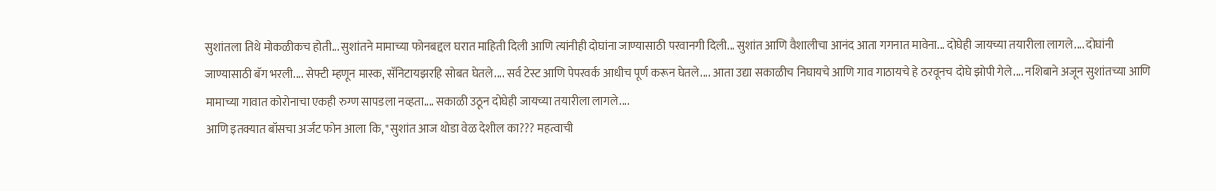सुशांतला तिथे मोकळीकच होती... सुशांतने मामाच्या फोनबद्दल घरात माहिती दिली आणि त्यांनीही दोघांना जाण्यासाठी परवानगी दिली... सुशांत आणि वैशालीचा आनंद आता गगनात मावेना... दोघेही जायच्या तयारीला लागले.... दोघांनी जाण्यासाठी बॅग भरली.... सेफ्टी म्हणून मास्क, सॅनिटायझरहि सोबत घेतले.... सर्व टेस्ट आणि पेपरवर्क आधीच पूर्ण करून घेतले.... आता उद्या सकाळीच निघायचे आणि गाव गाठायचे हे ठरवूनच दोघे झोपी गेले.... नशिबाने अजून सुशांतच्या आणि मामाच्या गावात कोरोनाचा एकही रुग्ण सापडला नव्हता.... सकाळी उठून दोघेही जायच्या तयारीला लागले....
आणि इतक्यात बॉसचा अर्जंट फोन आला कि, "सुशांत आज थोडा वेळ देशील का??? महत्वाची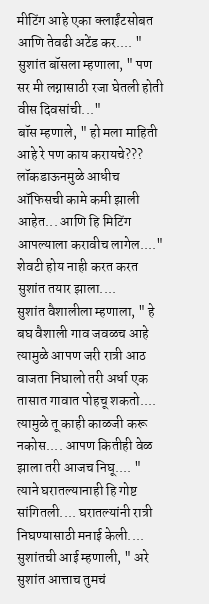मीटिंग आहे एका क्लाईंटसोबत आणि तेवढी अटेंड कर.... "
सुशांत बॉसला म्हणाला, " पण सर मी लग्नासाठी रजा घेतली होती वीस दिवसांची..."
बॉस म्हणाले, " हो मला माहिती आहे रे पण काय करायचे??? लॉकडाऊनमुळे आधीच ऑफिसची कामे कमी झाली आहेत... आणि हि मिटिंग आपल्याला करावीच लागेल...."
शेवटी होय नाही करत करत सुशांत तयार झाला....
सुशांत वैशालीला म्हणाला, " हे बघ वैशाली गाव जवळच आहे त्यामुळे आपण जरी रात्री आठ वाजता निघालो तरी अर्धा एक तासात गावात पोहचू शकतो.... त्यामुळे तू काही काळजी करू नकोस.... आपण कितीही वेळ झाला तरी आजच निघू.... "
त्याने घरातल्यानाही हि गोष्ट सांगितली.... घरातल्यांनी रात्री निघण्यासाठी मनाई केली....
सुशांतची आई म्हणाली, " अरे सुशांत आत्ताच तुमचं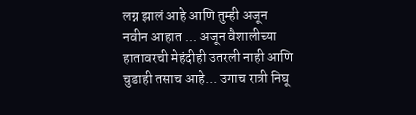लग्न झालं आहे आणि तुम्ही अजून नवीन आहात ... अजून वैशालीच्या हातावरची मेहंदीही उतरली नाही आणि चुडाही तसाच आहे... उगाच रात्री निघू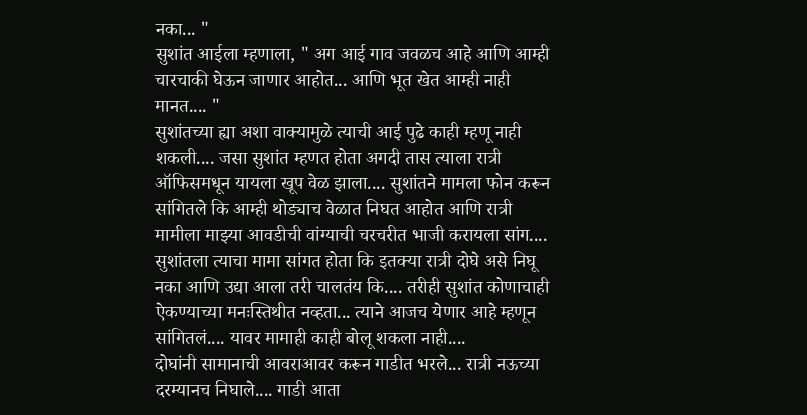नका... "
सुशांत आईला म्हणाला, " अग आई गाव जवळच आहे आणि आम्ही चारचाकी घेऊन जाणार आहोत... आणि भूत खेत आम्ही नाही मानत.... "
सुशांतच्या ह्या अशा वाक्यामुळे त्याची आई पुढे काही म्हणू नाही शकली.... जसा सुशांत म्हणत होता अगदी तास त्याला रात्री ऑफिसमधून यायला खूप वेळ झाला.... सुशांतने मामला फोन करून सांगितले कि आम्ही थोड्याच वेळात निघत आहोत आणि रात्री मामीला माझ्या आवडीची वांग्याची चरचरीत भाजी करायला सांग.... सुशांतला त्याचा मामा सांगत होता कि इतक्या रात्री दोघे असे निघू नका आणि उद्या आला तरी चालतंय कि.... तरीही सुशांत कोणाचाही ऐकण्याच्या मनःस्तिथीत नव्हता... त्याने आजच येणार आहे म्हणून सांगितलं.... यावर मामाही काही बोलू शकला नाही....
दोघांनी सामानाची आवराआवर करून गाडीत भरले... रात्री नऊच्या दरम्यानच निघाले.... गाडी आता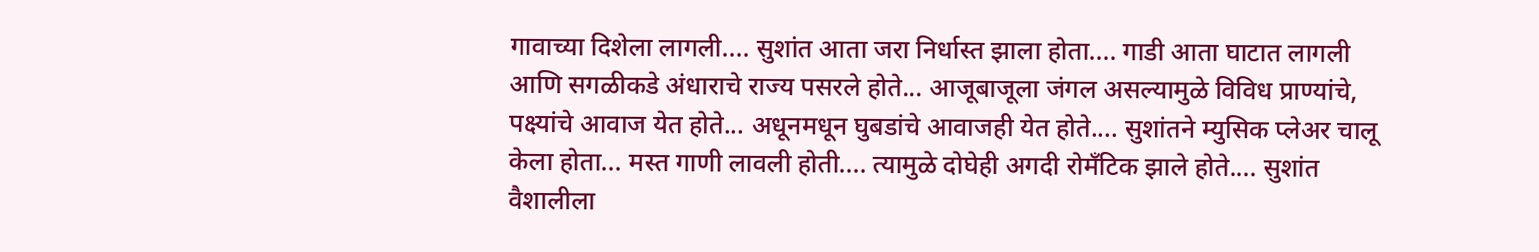गावाच्या दिशेला लागली.... सुशांत आता जरा निर्धास्त झाला होता.... गाडी आता घाटात लागली आणि सगळीकडे अंधाराचे राज्य पसरले होते... आजूबाजूला जंगल असल्यामुळे विविध प्राण्यांचे, पक्ष्यांचे आवाज येत होते... अधूनमधून घुबडांचे आवाजही येत होते.... सुशांतने म्युसिक प्लेअर चालू केला होता... मस्त गाणी लावली होती.... त्यामुळे दोघेही अगदी रोमँटिक झाले होते.... सुशांत वैशालीला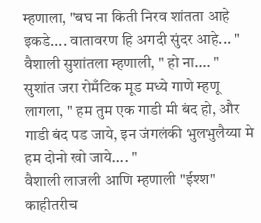म्हणाला, "बघ ना किती निरव शांतता आहे इकडे.... वातावरण हि अगदी सुंदर आहे... "
वैशाली सुशांतला म्हणाली, " हो ना.... "
सुशांत जरा रोमँटिक मूड मध्ये गाणे म्हणू लागला, " हम तुम एक गाडी मी बंद हो, और गाडी बंद पड जाये, इन जंगलंकी भुलभुलैय्या मे हम दोनो खो जाये.... "
वैशाली लाजली आणि म्हणाली "ईश्श" काहीतरीच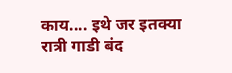काय.... इथे जर इतक्या रात्री गाडी बंद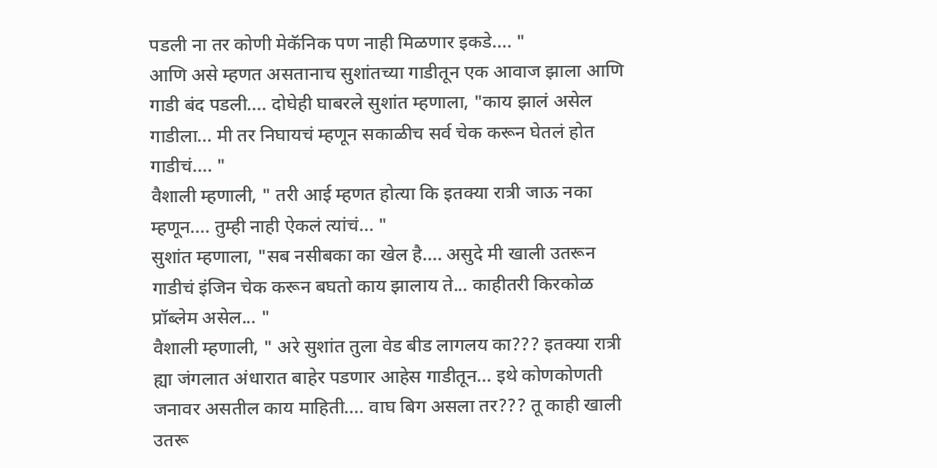पडली ना तर कोणी मेकॅनिक पण नाही मिळणार इकडे.... "
आणि असे म्हणत असतानाच सुशांतच्या गाडीतून एक आवाज झाला आणि गाडी बंद पडली.... दोघेही घाबरले सुशांत म्हणाला, "काय झालं असेल गाडीला... मी तर निघायचं म्हणून सकाळीच सर्व चेक करून घेतलं होत गाडीचं.... "
वैशाली म्हणाली, " तरी आई म्हणत होत्या कि इतक्या रात्री जाऊ नका म्हणून.... तुम्ही नाही ऐकलं त्यांचं... "
सुशांत म्हणाला, "सब नसीबका का खेल है.... असुदे मी खाली उतरून गाडीचं इंजिन चेक करून बघतो काय झालाय ते... काहीतरी किरकोळ प्रॉब्लेम असेल... "
वैशाली म्हणाली, " अरे सुशांत तुला वेड बीड लागलय का??? इतक्या रात्री ह्या जंगलात अंधारात बाहेर पडणार आहेस गाडीतून... इथे कोणकोणती जनावर असतील काय माहिती.... वाघ बिग असला तर??? तू काही खाली उतरू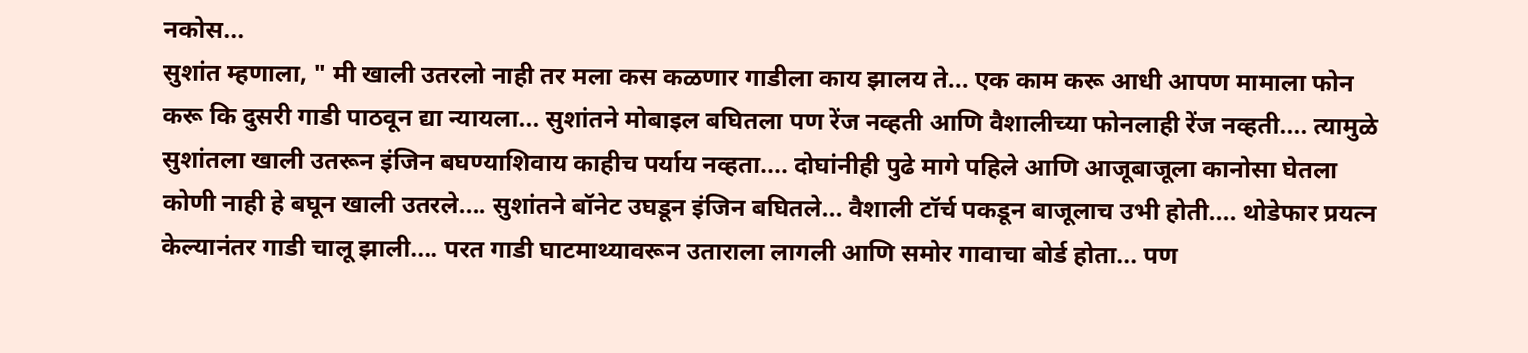नकोस...
सुशांत म्हणाला, " मी खाली उतरलो नाही तर मला कस कळणार गाडीला काय झालय ते... एक काम करू आधी आपण मामाला फोन करू कि दुसरी गाडी पाठवून द्या न्यायला... सुशांतने मोबाइल बघितला पण रेंज नव्हती आणि वैशालीच्या फोनलाही रेंज नव्हती.... त्यामुळे सुशांतला खाली उतरून इंजिन बघण्याशिवाय काहीच पर्याय नव्हता.... दोघांनीही पुढे मागे पहिले आणि आजूबाजूला कानोसा घेतला कोणी नाही हे बघून खाली उतरले.... सुशांतने बॉनेट उघडून इंजिन बघितले... वैशाली टॉर्च पकडून बाजूलाच उभी होती.... थोडेफार प्रयत्न केल्यानंतर गाडी चालू झाली.... परत गाडी घाटमाथ्यावरून उताराला लागली आणि समोर गावाचा बोर्ड होता... पण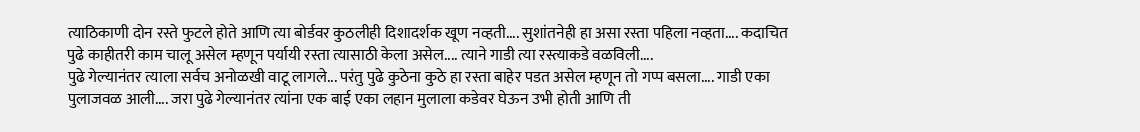त्याठिकाणी दोन रस्ते फुटले होते आणि त्या बोर्डवर कुठलीही दिशादर्शक खूण नव्हती.... सुशांतनेही हा असा रस्ता पहिला नव्हता.... कदाचित पुढे काहीतरी काम चालू असेल म्हणून पर्यायी रस्ता त्यासाठी केला असेल.... त्याने गाडी त्या रस्त्याकडे वळविली....
पुढे गेल्यानंतर त्याला सर्वच अनोळखी वाटू लागले... परंतु पुढे कुठेना कुठे हा रस्ता बाहेर पडत असेल म्हणून तो गप्प बसला.... गाडी एका पुलाजवळ आली.... जरा पुढे गेल्यानंतर त्यांना एक बाई एका लहान मुलाला कडेवर घेऊन उभी होती आणि ती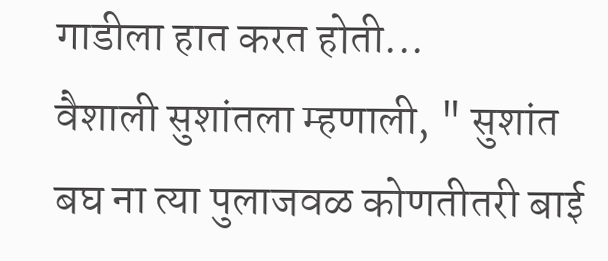गाडीला हात करत होती...
वैशाली सुशांतला म्हणाली, " सुशांत बघ ना त्या पुलाजवळ कोणतीतरी बाई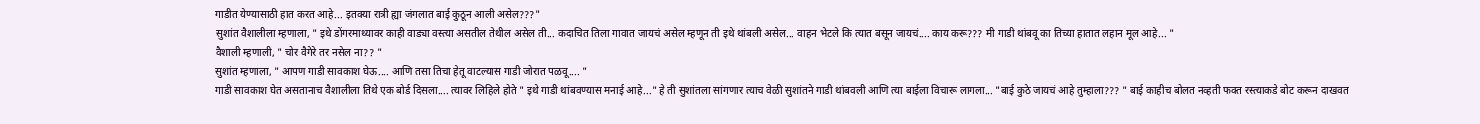गाडीत येण्यासाठी हात करत आहे... इतक्या रात्री ह्या जंगलात बाई कुठून आली असेल???"
सुशांत वैशालीला म्हणाला, " इथे डोंगरमाथ्यावर काही वाड्या वस्त्या असतील तेथील असेल ती... कदाचित तिला गावात जायचं असेल म्हणून ती इथे थांबली असेल... वाहन भेटले कि त्यात बसून जायचं.... काय करू??? मी गाडी थांबवू का तिच्या हातात लहान मूल आहे... "
वैशाली म्हणाली, " चोर वैगेरे तर नसेल ना?? "
सुशांत म्हणाला, " आपण गाडी सावकाश घेऊ.... आणि तसा तिचा हेतू वाटल्यास गाडी जोरात पळवू.... "
गाडी सावकाश घेत असतानाच वैशालीला तिथे एक बोर्ड दिसला.... त्यावर लिहिले होते " इथे गाडी थांबवण्यास मनाई आहे..." हे ती सुशांतला सांगणार त्याच वेळी सुशांतने गाडी थांबवली आणि त्या बाईला विचारू लागला... "बाई कुठे जायचं आहे तुम्हाला??? " बाई काहीच बोलत नव्हती फक्त रस्त्याकडे बोट करून दाखवत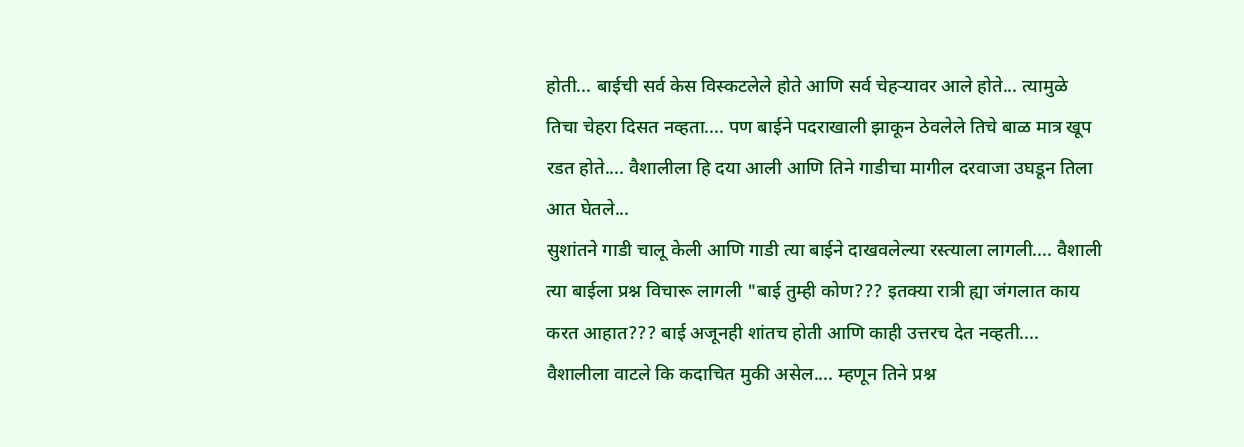होती... बाईची सर्व केस विस्कटलेले होते आणि सर्व चेहऱ्यावर आले होते... त्यामुळे तिचा चेहरा दिसत नव्हता.... पण बाईने पदराखाली झाकून ठेवलेले तिचे बाळ मात्र खूप रडत होते.... वैशालीला हि दया आली आणि तिने गाडीचा मागील दरवाजा उघडून तिला आत घेतले...
सुशांतने गाडी चालू केली आणि गाडी त्या बाईने दाखवलेल्या रस्त्याला लागली.... वैशाली त्या बाईला प्रश्न विचारू लागली "बाई तुम्ही कोण??? इतक्या रात्री ह्या जंगलात काय करत आहात??? बाई अजूनही शांतच होती आणि काही उत्तरच देत नव्हती.... वैशालीला वाटले कि कदाचित मुकी असेल.... म्हणून तिने प्रश्न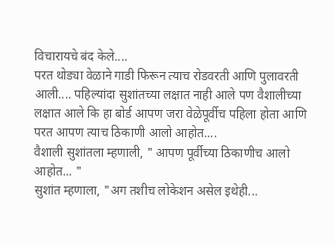विचारायचे बंद केले....
परत थोड्या वेळाने गाडी फिरून त्याच रोडवरती आणि पुलावरती आली.... पहिल्यांदा सुशांतच्या लक्षात नाही आले पण वैशालीच्या लक्षात आले कि हा बोर्ड आपण जरा वेळेपूर्वीच पहिला होता आणि परत आपण त्याच ठिकाणी आलो आहोत....
वैशाली सुशांतला म्हणाली, " आपण पूर्वीच्या ठिकाणीच आलो आहोत... "
सुशांत म्हणाला, "अग तशीच लोकेशन असेल इथेही...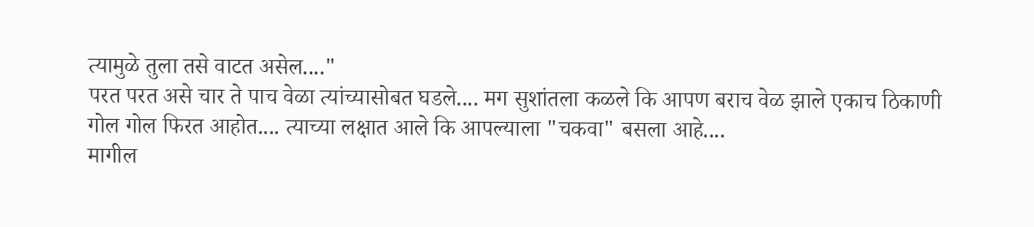त्यामुळे तुला तसे वाटत असेल...."
परत परत असे चार ते पाच वेळा त्यांच्यासोबत घडले.... मग सुशांतला कळले कि आपण बराच वेळ झाले एकाच ठिकाणी गोल गोल फिरत आहोत.... त्याच्या लक्षात आले कि आपल्याला "चकवा" बसला आहे....
मागील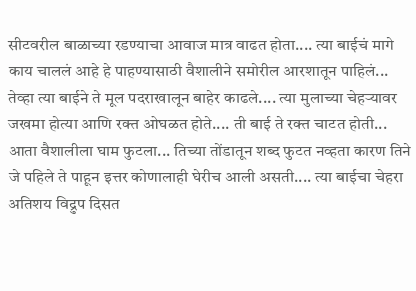सीटवरील बाळाच्या रडण्याचा आवाज मात्र वाढत होता.... त्या बाईचं मागे काय चाललं आहे हे पाहण्यासाठी वैशालीने समोरील आरशातून पाहिलं... तेव्हा त्या बाईने ते मूल पदराखालून बाहेर काढले.... त्या मुलाच्या चेहऱ्यावर जखमा होत्या आणि रक्त ओघळत होते.... ती बाई ते रक्त चाटत होती... आता वैशालीला घाम फुटला... तिच्या तोंडातून शब्द फुटत नव्हता कारण तिने जे पहिले ते पाहून इत्तर कोणालाही घेरीच आली असती.... त्या बाईचा चेहरा अतिशय विद्रुप दिसत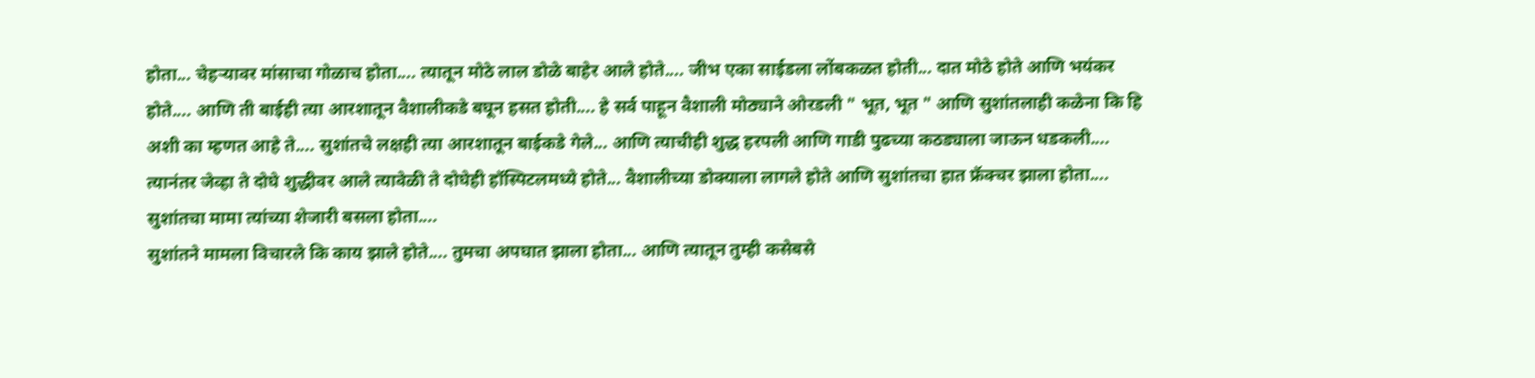होता... चेहऱ्यावर मांसाचा गोळाच होता.... त्यातून मोठे लाल डोळे बाहेर आले होते.... जीभ एका साईडला लोंबकळत होती... दात मोठे होते आणि भयंकर होते.... आणि ती बाईही त्या आरशातून वैशालीकडे बघून हसत होती.... हे सर्व पाहून वैशाली मोठ्याने ओरडली " भूत, भूत " आणि सुशांतलाही कळेना कि हि अशी का म्हणत आहे ते.... सुशांतचे लक्षही त्या आरशातून बाईकडे गेले... आणि त्याचीही शुद्ध हरपली आणि गाडी पुढच्या कठड्याला जाऊन धडकली....
त्यानंतर जेव्हा ते दोघे शुद्धीवर आले त्यावेळी ते दोघेही हॉस्पिटलमध्ये होते... वैशालीच्या डोक्याला लागले होते आणि सुशांतचा हात फ्रॅक्चर झाला होता.... सुशांतचा मामा त्यांच्या शेजारी बसला होता....
सुशांतने मामला विचारले कि काय झाले होते.... तुमचा अपघात झाला होता... आणि त्यातून तुम्ही कसेबसे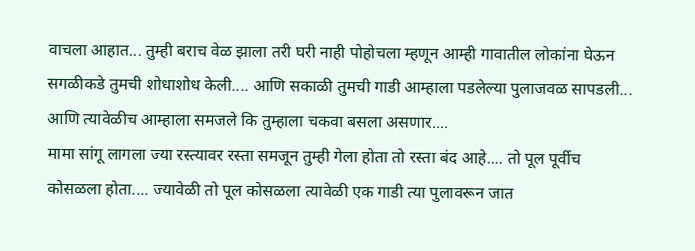वाचला आहात... तुम्ही बराच वेळ झाला तरी घरी नाही पोहोचला म्हणून आम्ही गावातील लोकांना घेऊन सगळीकडे तुमची शोधाशोध केली.... आणि सकाळी तुमची गाडी आम्हाला पडलेल्या पुलाजवळ सापडली... आणि त्यावेळीच आम्हाला समजले कि तुम्हाला चकवा बसला असणार....
मामा सांगू लागला ज्या रस्त्यावर रस्ता समजून तुम्ही गेला होता तो रस्ता बंद आहे.... तो पूल पूर्वीच कोसळला होता.... ज्यावेळी तो पूल कोसळला त्यावेळी एक गाडी त्या पुलावरून जात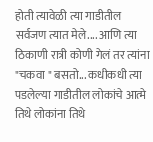होती त्यावेळी त्या गाडीतील सर्वजण त्यात मेले.... आणि त्या ठिकाणी रात्री कोणी गेलं तर त्यांना "चकवा " बसतो... कधीकधी त्या पडलेल्या गाडीतील लोकांचे आत्मे तिथे लोकांना तिथे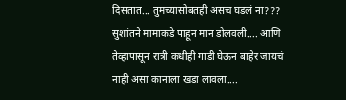दिसतात... तुमच्यासोबतही असच घडलं ना??? सुशांतने मामाकडे पाहून मान डोलवली.... आणि तेव्हापासून रात्री कधीही गाडी घेऊन बाहेर जायचं नाही असा कानाला खडा लावला....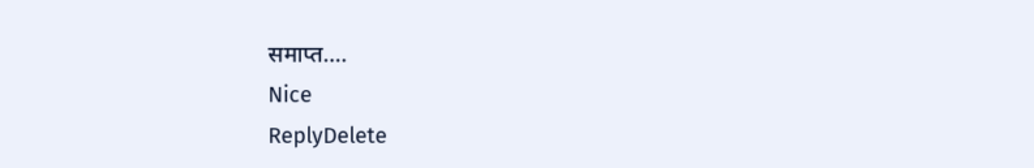समाप्त....
Nice
ReplyDelete